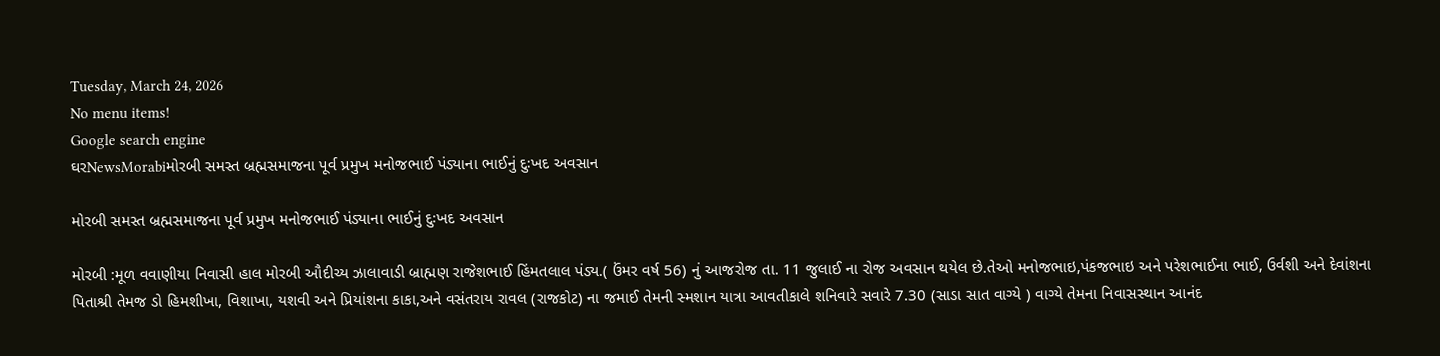Tuesday, March 24, 2026
No menu items!
Google search engine
ઘરNewsMorabiમોરબી સમસ્ત બ્રહ્મસમાજના પૂર્વ પ્રમુખ મનોજભાઈ પંડ્યાના ભાઈનું દુઃખદ અવસાન

મોરબી સમસ્ત બ્રહ્મસમાજના પૂર્વ પ્રમુખ મનોજભાઈ પંડ્યાના ભાઈનું દુઃખદ અવસાન

મોરબી :મૂળ વવાણીયા નિવાસી હાલ મોરબી ઔદીચ્ય ઝાલાવાડી બ્રાહ્મણ રાજેશભાઈ હિંમતલાલ પંડ્ય.( ઉંમર વર્ષ 56) નું આજરોજ તા. 11 જુલાઈ ના રોજ અવસાન થયેલ છે.તેઓ મનોજભાઇ,પંકજભાઇ અને પરેશભાઈના ભાઈ, ઉર્વશી અને દેવાંશના પિતાશ્રી તેમજ ડો હિમશીખા, વિશાખા, યશવી અને પ્રિયાંશના કાકા,અને વસંતરાય રાવલ (રાજકોટ) ના જમાઈ તેમની સ્મશાન યાત્રા આવતીકાલે શનિવારે સવારે 7.30 (સાડા સાત વાગ્યે ) વાગ્યે તેમના નિવાસસ્થાન આનંદ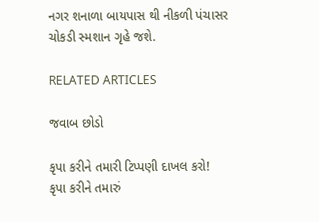નગર શનાળા બાયપાસ થી નીકળી પંચાસર ચોકડી સ્મશાન ગૃહે જશે.

RELATED ARTICLES

જવાબ છોડો

કૃપા કરીને તમારી ટિપ્પણી દાખલ કરો!
કૃપા કરીને તમારું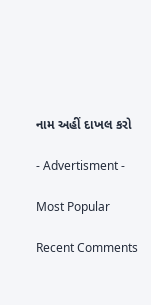નામ અહીં દાખલ કરો

- Advertisment -

Most Popular

Recent Comments